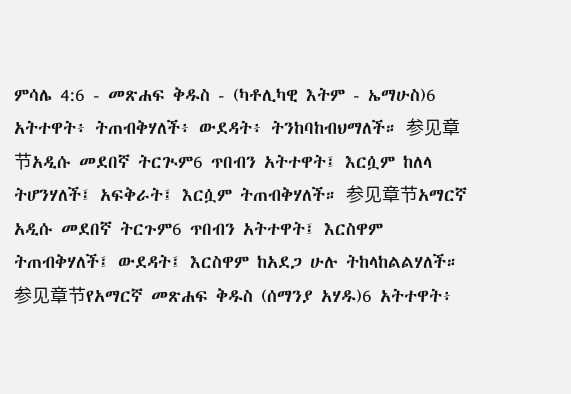ምሳሌ 4:6 - መጽሐፍ ቅዱስ - (ካቶሊካዊ እትም - ኤማሁስ)6 አትተዋት፥ ትጠብቅሃለች፥ ውደዳት፥ ትንከባከብህማለች። 参见章节አዲሱ መደበኛ ትርጒም6 ጥበብን አትተዋት፤ እርሷም ከለላ ትሆንሃለች፤ አፍቅራት፤ እርሷም ትጠብቅሃለች። 参见章节አማርኛ አዲሱ መደበኛ ትርጉም6 ጥበብን አትተዋት፤ እርስዋም ትጠብቅሃለች፤ ውደዳት፤ እርስዋም ከአደጋ ሁሉ ትከላከልልሃለች። 参见章节የአማርኛ መጽሐፍ ቅዱስ (ሰማንያ አሃዱ)6 አትተዋት፥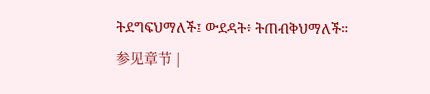ትደግፍህማለች፤ ውደዳት፥ ትጠብቅህማለች። 参见章节 |